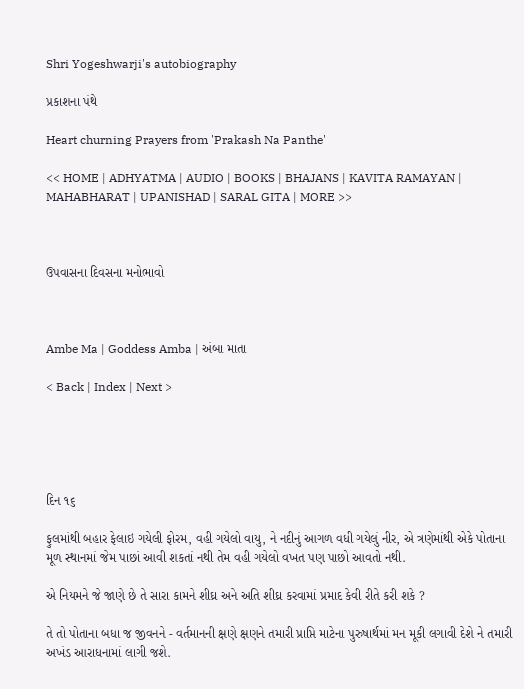Shri Yogeshwarji's autobiography

પ્રકાશના પંથે

Heart churning Prayers from 'Prakash Na Panthe'

<< HOME | ADHYATMA | AUDIO | BOOKS | BHAJANS | KAVITA RAMAYAN | MAHABHARAT | UPANISHAD | SARAL GITA | MORE >>



ઉપવાસના દિવસના મનોભાવો



Ambe Ma | Goddess Amba | અંબા માતા

< Back | Index | Next >





દિન ૧૬

ફુલમાંથી બહાર ફેલાઇ ગયેલી ફોરમ, વહી ગયેલો વાયુ, ને નદીનું આગળ વધી ગયેલું નીર, એ ત્રણેમાંથી એકે પોતાના મૂળ સ્થાનમાં જેમ પાછાં આવી શકતાં નથી તેમ વહી ગયેલો વખત પણ પાછો આવતો નથી.

એ નિયમને જે જાણે છે તે સારા કામને શીઘ્ર અને અતિ શીઘ્ર કરવામાં પ્રમાદ કેવી રીતે કરી શકે ?

તે તો પોતાના બધા જ જીવનને - વર્તમાનની ક્ષણે ક્ષણને તમારી પ્રાપ્તિ માટેના પુરુષાર્થમાં મન મૂકી લગાવી દેશે ને તમારી અખંડ આરાધનામાં લાગી જશે.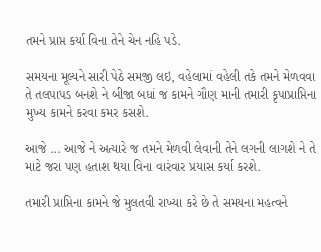તમને પ્રાપ્ત કર્યા વિના તેને ચેન નહિ પડે.

સમયના મૂલ્યને સારી પેઠે સમજી લઇ, વહેલામાં વહેલી તકે તમને મેળવવા તે તલપાપડ બનશે ને બીજા બધાં જ કામને ગૌણ માની તમારી કૃપાપ્રાપ્તિના મુખ્ય કામને કરવા કમર કસશે.

આજે ... આજે ને અત્યારે જ તમને મેળવી લેવાની તેને લગની લાગશે ને તે માટે જરા પણ હતાશ થયા વિના વારંવાર પ્રયાસ કર્યા કરશે.

તમારી પ્રાપ્તિના કામને જે મુલતવી રાખ્યા કરે છે તે સમયના મહત્વને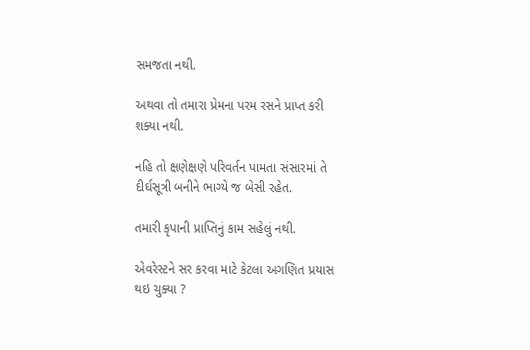સમજતા નથી.

અથવા તો તમારા પ્રેમના પરમ રસને પ્રાપ્ત કરી શક્યા નથી.

નહિ તો ક્ષણેક્ષણે પરિવર્તન પામતા સંસારમાં તે દીર્ઘસૂત્રી બનીને ભાગ્યે જ બેસી રહેત.

તમારી કૃપાની પ્રાપ્તિનું કામ સહેલું નથી.

એવરેસ્ટને સર કરવા માટે કેટલા અગણિત પ્રયાસ થઇ ચુક્યા ?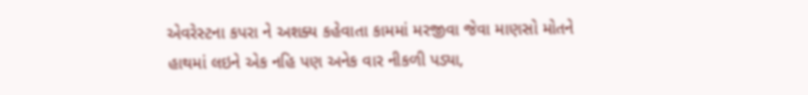એવરેસ્ટના કપરા ને અશક્ય કહેવાતા કામમાં મરજીવા જેવા માણસો મોતને હાથમાં લઇને એક નહિ પણ અનેક વાર નીકળી પડ્યા,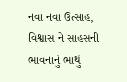નવા નવા ઉત્સાહ, વિશ્વાસ ને સાહસની ભાવનાનું ભાથું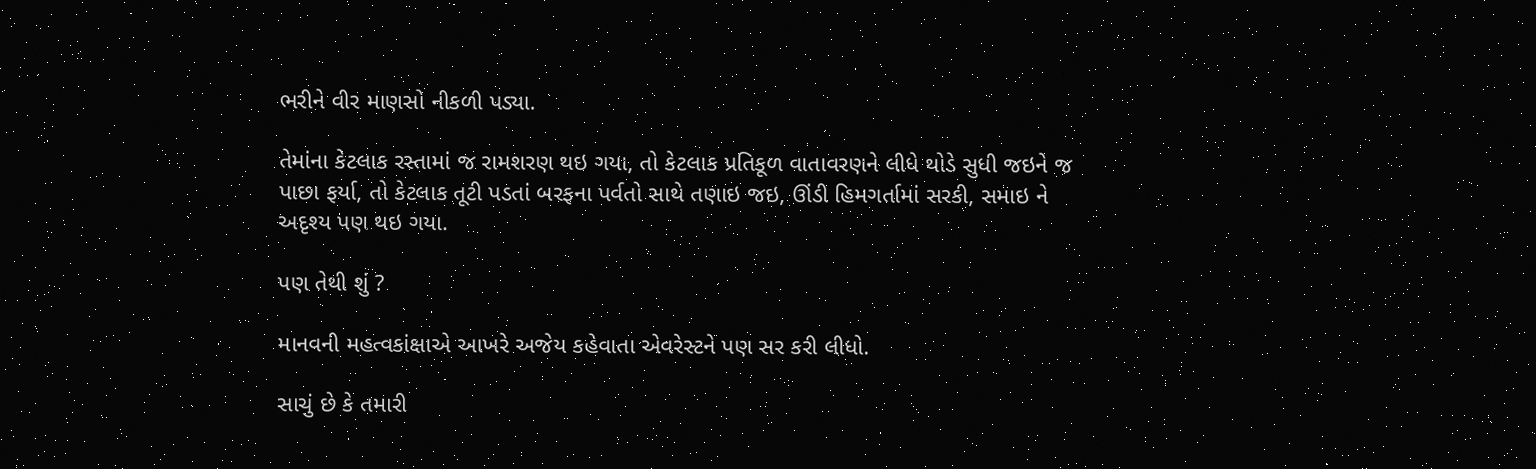ભરીને વીર માણસો નીકળી પડ્યા.

તેમાંના કેટલાક રસ્તામાં જ રામશરણ થઇ ગયા, તો કેટલાક પ્રતિકૂળ વાતાવરણને લીધે થોડે સુધી જઇને જ પાછા ફર્યા, તો કેટલાક તૂટી પડતાં બરફના પર્વતો સાથે તણાઇ જઇ, ઊંડી હિમગર્તામાં સરકી, સમાઇ ને અદૃશ્ય પણ થઇ ગયા.

પણ તેથી શું ?

માનવની મહત્વકાંક્ષાએ આખરે અજેય કહેવાતા એવરેસ્ટને પણ સર કરી લીધો.

સાચું છે કે તમારી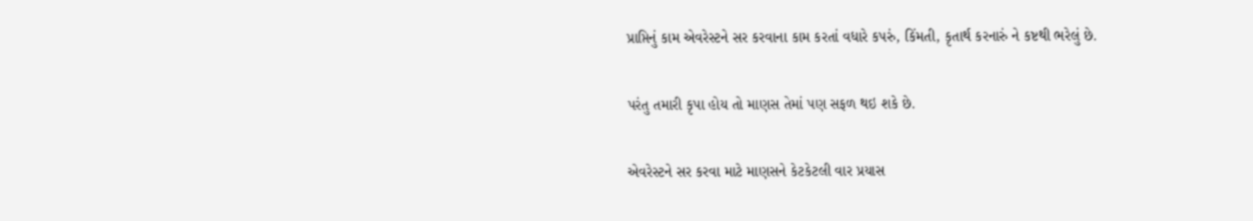પ્રાપ્તિનું કામ એવરેસ્ટને સર કરવાના કામ કરતાં વધારે કપરું, કિંમતી, કૃતાર્થ કરનારું ને કષ્ટથી ભરેલું છે.

પરંતુ તમારી કૃપા હોય તો માણસ તેમાં પણ સફળ થઇ શકે છે.

એવરેસ્ટને સર કરવા માટે માણસને કેટકેટલી વાર પ્રયાસ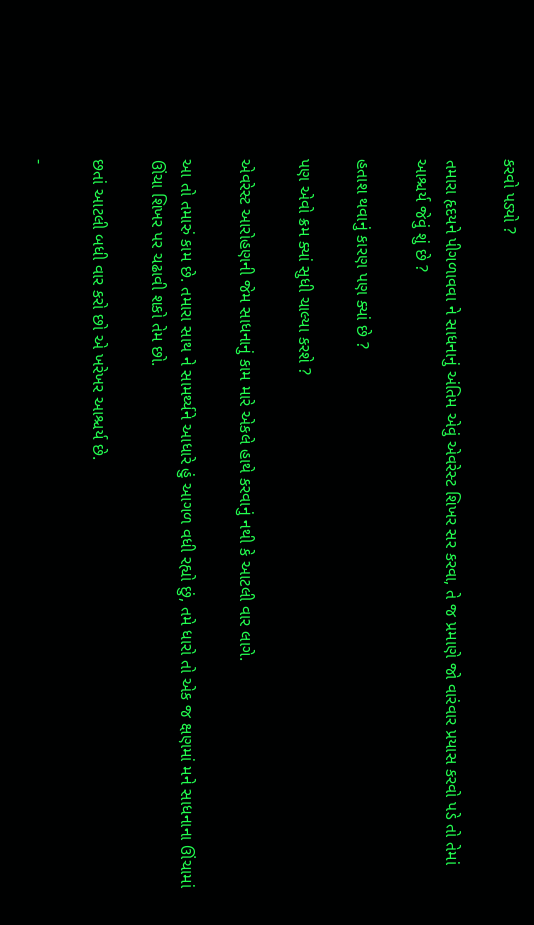કરવો પડ્યો ?

તમારા હૃદયને પીગળાવવા ને સાધનાનું અંતિમ એવું એવરેસ્ટ શિખર સર કરવા, તે જ પ્રમાણે જો વારંવાર પ્રયાસ કરવો પડે તો તેમાં આશ્ચર્ય જેવું શું છે ?

હતાશ થવાનું કારણ પણ ક્યાં છે ?

પણ એવો ક્રમ ક્યાં સુધી ચાલ્યા કરશે ?

એવરેસ્ટ આરોહણની જેમ સાધનાનું કામ મારે એકલે હાથે કરવાનું નથી કે આટલી વાર લાગે.

આ તો તમારું કામ છે. તમારા સાથ ને સામર્થ્યને આધારે હું આગળ વધી રહ્યો છું, તમે ધારો તો એક જ ક્ષણમાં મને સાધનાના ઊંચામાં ઊંચા શિખર પર ચઢાવી શકો તેમ છો.

છતાં આટલી બધી વાર કરો છો એ ખરેખર આશ્ચર્ય છે.

-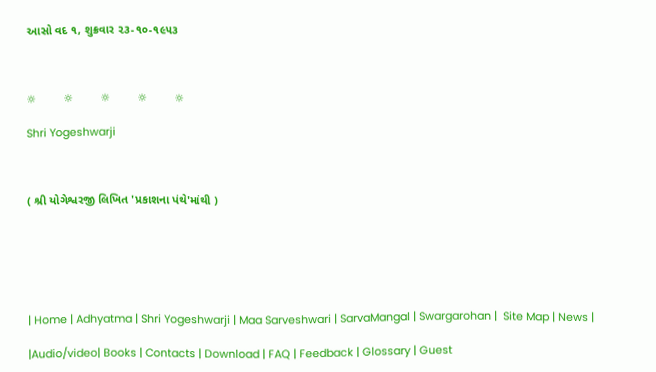આસો વદ ૧, શુક્રવાર ૨૩-૧૦-૧૯૫૩



☼         ☼         ☼         ☼         ☼

Shri Yogeshwarji



( શ્રી યોગેશ્વરજી લિખિત 'પ્રકાશના પંથે'માંથી )






| Home | Adhyatma | Shri Yogeshwarji | Maa Sarveshwari | SarvaMangal | Swargarohan |  Site Map | News |

|Audio/video| Books | Contacts | Download | FAQ | Feedback | Glossary | Guest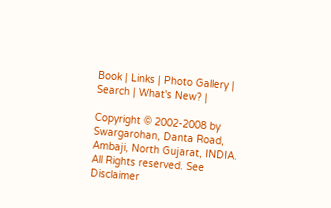Book | Links | Photo Gallery | Search | What's New? |

Copyright © 2002-2008 by Swargarohan, Danta Road, Ambaji, North Gujarat, INDIA.  All Rights reserved. See Disclaimer